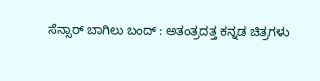ಸೆನ್ಸಾರ್ ಬಾಗಿಲು ಬಂದ್ : ಅತಂತ್ರದತ್ತ ಕನ್ನಡ ಚಿತ್ರಗಳು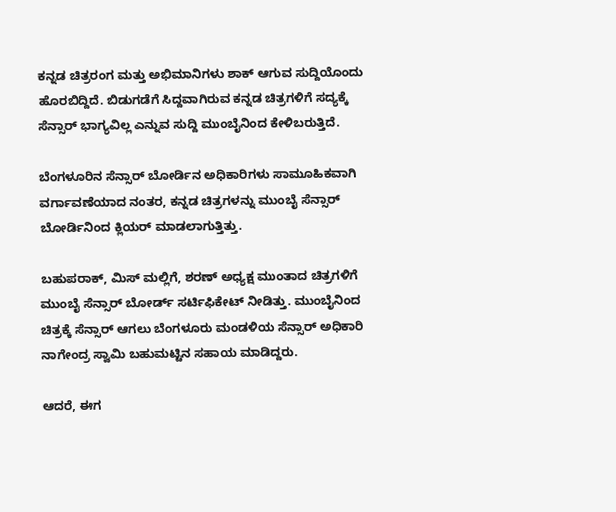ಕನ್ನಡ ಚಿತ್ರರಂಗ ಮತ್ತು ಅಭಿಮಾನಿಗಳು ಶಾಕ್ ಆಗುವ ಸುದ್ದಿಯೊಂದು ಹೊರಬಿದ್ದಿದೆ. ಬಿಡುಗಡೆಗೆ ಸಿದ್ದವಾಗಿರುವ ಕನ್ನಡ ಚಿತ್ರಗಳಿಗೆ ಸದ್ಯಕ್ಕೆ ಸೆನ್ಸಾರ್ ಭಾಗ್ಯವಿಲ್ಲ ಎನ್ನುವ ಸುದ್ದಿ ಮುಂಬೈನಿಂದ ಕೇಳಿಬರುತ್ತಿದೆ.

ಬೆಂಗಳೂರಿನ ಸೆನ್ಸಾರ್ ಬೋರ್ಡಿನ ಅಧಿಕಾರಿಗಳು ಸಾಮೂಹಿಕವಾಗಿ ವರ್ಗಾವಣೆಯಾದ ನಂತರ, ಕನ್ನಡ ಚಿತ್ರಗಳನ್ನು ಮುಂಬೈ ಸೆನ್ಸಾರ್ ಬೋರ್ಡಿನಿಂದ ಕ್ಲಿಯರ್ ಮಾಡಲಾಗುತ್ತಿತ್ತು.

ಬಹುಪರಾಕ್, ಮಿಸ್ ಮಲ್ಲಿಗೆ, ಶರಣ್ ಅಧ್ಯಕ್ಷ ಮುಂತಾದ ಚಿತ್ರಗಳಿಗೆ ಮುಂಬೈ ಸೆನ್ಸಾರ್ ಬೋರ್ಡ್ ಸರ್ಟಿಫಿಕೇಟ್ ನೀಡಿತ್ತು. ಮುಂಬೈನಿಂದ ಚಿತ್ರಕ್ಕೆ ಸೆನ್ಸಾರ್ ಆಗಲು ಬೆಂಗಳೂರು ಮಂಡಳಿಯ ಸೆನ್ಸಾರ್ ಅಧಿಕಾರಿ ನಾಗೇಂದ್ರ ಸ್ವಾಮಿ ಬಹುಮಟ್ಟಿನ ಸಹಾಯ ಮಾಡಿದ್ದರು.

ಆದರೆ, ಈಗ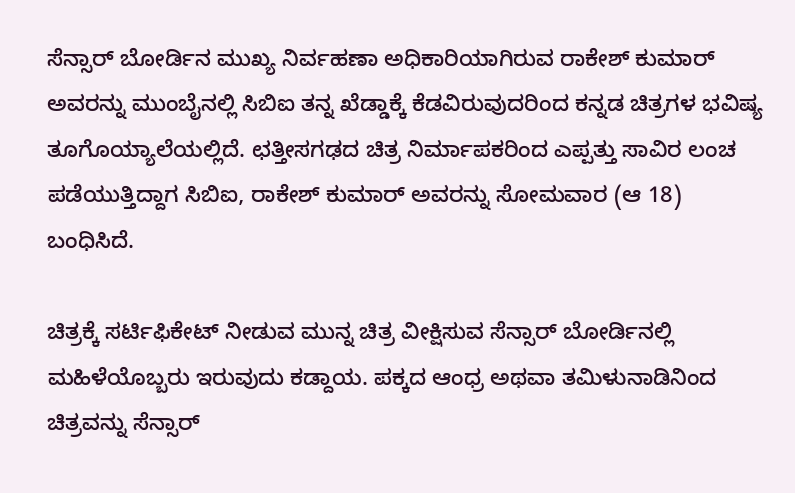ಸೆನ್ಸಾರ್ ಬೋರ್ಡಿನ ಮುಖ್ಯ ನಿರ್ವಹಣಾ ಅಧಿಕಾರಿಯಾಗಿರುವ ರಾಕೇಶ್ ಕುಮಾರ್ ಅವರನ್ನು ಮುಂಬೈನಲ್ಲಿ ಸಿಬಿಐ ತನ್ನ ಖೆಡ್ಡಾಕ್ಕೆ ಕೆಡವಿರುವುದರಿಂದ ಕನ್ನಡ ಚಿತ್ರಗಳ ಭವಿಷ್ಯ ತೂಗೊಯ್ಯಾಲೆಯಲ್ಲಿದೆ. ಛತ್ತೀಸಗಢದ ಚಿತ್ರ ನಿರ್ಮಾಪಕರಿಂದ ಎಪ್ಪತ್ತು ಸಾವಿರ ಲಂಚ ಪಡೆಯುತ್ತಿದ್ದಾಗ ಸಿಬಿಐ, ರಾಕೇಶ್ ಕುಮಾರ್ ಅವರನ್ನು ಸೋಮವಾರ (ಆ 18) ಬಂಧಿಸಿದೆ.

ಚಿತ್ರಕ್ಕೆ ಸರ್ಟಿಫಿಕೇಟ್ ನೀಡುವ ಮುನ್ನ ಚಿತ್ರ ವೀಕ್ಷಿಸುವ ಸೆನ್ಸಾರ್ ಬೋರ್ಡಿನಲ್ಲಿ ಮಹಿಳೆಯೊಬ್ಬರು ಇರುವುದು ಕಡ್ದಾಯ. ಪಕ್ಕದ ಆಂಧ್ರ ಅಥವಾ ತಮಿಳುನಾಡಿನಿಂದ ಚಿತ್ರವನ್ನು ಸೆನ್ಸಾರ್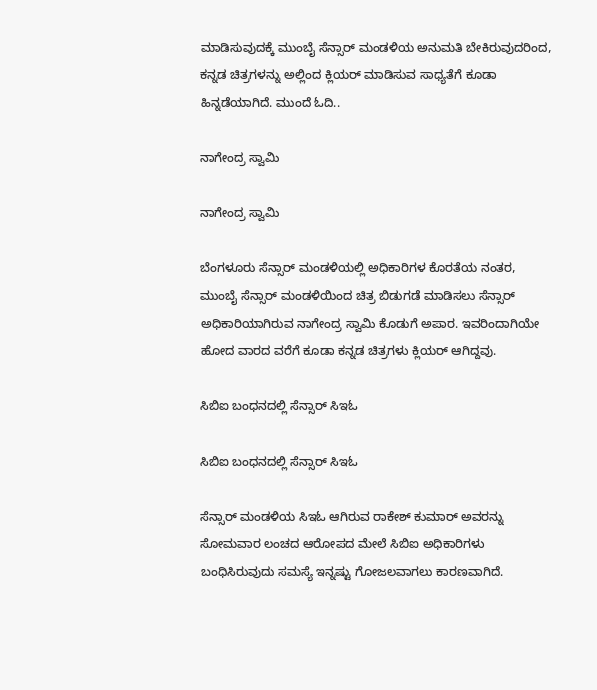ಮಾಡಿಸುವುದಕ್ಕೆ ಮುಂಬೈ ಸೆನ್ಸಾರ್ ಮಂಡಳಿಯ ಅನುಮತಿ ಬೇಕಿರುವುದರಿಂದ, ಕನ್ನಡ ಚಿತ್ರಗಳನ್ನು ಅಲ್ಲಿಂದ ಕ್ಲಿಯರ್ ಮಾಡಿಸುವ ಸಾಧ್ಯತೆಗೆ ಕೂಡಾ ಹಿನ್ನಡೆಯಾಗಿದೆ. ಮುಂದೆ ಓದಿ..

ನಾಗೇಂದ್ರ ಸ್ವಾಮಿ

ನಾಗೇಂದ್ರ ಸ್ವಾಮಿ

ಬೆಂಗಳೂರು ಸೆನ್ಸಾರ್ ಮಂಡಳಿಯಲ್ಲಿ ಅಧಿಕಾರಿಗಳ ಕೊರತೆಯ ನಂತರ, ಮುಂಬೈ ಸೆನ್ಸಾರ್ ಮಂಡಳಿಯಿಂದ ಚಿತ್ರ ಬಿಡುಗಡೆ ಮಾಡಿಸಲು ಸೆನ್ಸಾರ್ ಅಧಿಕಾರಿಯಾಗಿರುವ ನಾಗೇಂದ್ರ ಸ್ವಾಮಿ ಕೊಡುಗೆ ಅಪಾರ. ಇವರಿಂದಾಗಿಯೇ ಹೋದ ವಾರದ ವರೆಗೆ ಕೂಡಾ ಕನ್ನಡ ಚಿತ್ರಗಳು ಕ್ಲಿಯರ್ ಆಗಿದ್ದವು.

ಸಿಬಿಐ ಬಂಧನದಲ್ಲಿ ಸೆನ್ಸಾರ್ ಸಿಇಓ

ಸಿಬಿಐ ಬಂಧನದಲ್ಲಿ ಸೆನ್ಸಾರ್ ಸಿಇಓ

ಸೆನ್ಸಾರ್ ಮಂಡಳಿಯ ಸಿಇಓ ಆಗಿರುವ ರಾಕೇಶ್ ಕುಮಾರ್ ಅವರನ್ನು ಸೋಮವಾರ ಲಂಚದ ಆರೋಪದ ಮೇಲೆ ಸಿಬಿಐ ಅಧಿಕಾರಿಗಳು ಬಂಧಿಸಿರುವುದು ಸಮಸ್ಯೆ ಇನ್ನಷ್ಟು ಗೋಜಲವಾಗಲು ಕಾರಣವಾಗಿದೆ.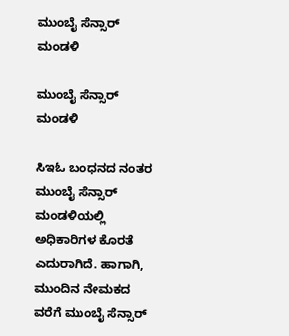ಮುಂಬೈ ಸೆನ್ಸಾರ್ ಮಂಡಳಿ

ಮುಂಬೈ ಸೆನ್ಸಾರ್ ಮಂಡಳಿ

ಸಿಇಓ ಬಂಧನದ ನಂತರ ಮುಂಬೈ ಸೆನ್ಸಾರ್ ಮಂಡಳಿಯಲ್ಲಿ ಅಧಿಕಾರಿಗಳ ಕೊರತೆ ಎದುರಾಗಿದೆ. ಹಾಗಾಗಿ, ಮುಂದಿನ ನೇಮಕದ ವರೆಗೆ ಮುಂಬೈ ಸೆನ್ಸಾರ್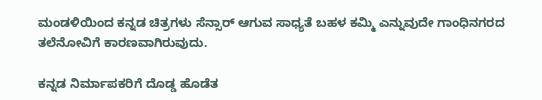ಮಂಡಳಿಯಿಂದ ಕನ್ನಡ ಚಿತ್ರಗಳು ಸೆನ್ಸಾರ್ ಆಗುವ ಸಾಧ್ಯತೆ ಬಹಳ ಕಮ್ಮಿ ಎನ್ನುವುದೇ ಗಾಂಧಿನಗರದ ತಲೆನೋವಿಗೆ ಕಾರಣವಾಗಿರುವುದು.

ಕನ್ನಡ ನಿರ್ಮಾಪಕರಿಗೆ ದೊಡ್ಡ ಹೊಡೆತ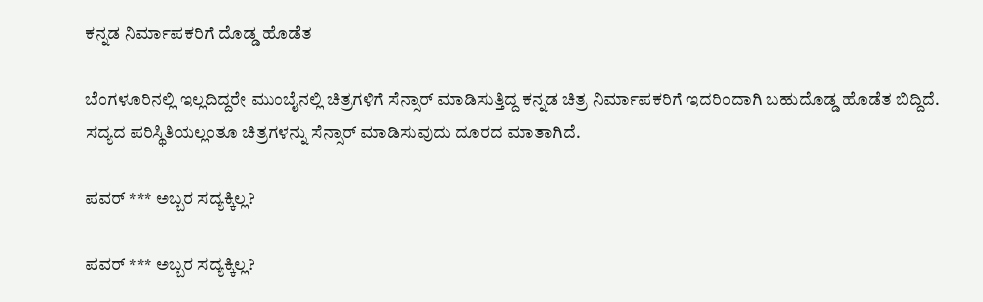ಕನ್ನಡ ನಿರ್ಮಾಪಕರಿಗೆ ದೊಡ್ಡ ಹೊಡೆತ

ಬೆಂಗಳೂರಿನಲ್ಲಿ ಇಲ್ಲದಿದ್ದರೇ ಮುಂಬೈನಲ್ಲಿ ಚಿತ್ರಗಳಿಗೆ ಸೆನ್ಸಾರ್ ಮಾಡಿಸುತ್ತಿದ್ದ ಕನ್ನಡ ಚಿತ್ರ ನಿರ್ಮಾಪಕರಿಗೆ ಇದರಿಂದಾಗಿ ಬಹುದೊಡ್ಡ ಹೊಡೆತ ಬಿದ್ದಿದೆ. ಸದ್ಯದ ಪರಿಸ್ಥಿತಿಯಲ್ಲಂತೂ ಚಿತ್ರಗಳನ್ನು ಸೆನ್ಸಾರ್ ಮಾಡಿಸುವುದು ದೂರದ ಮಾತಾಗಿದೆ.

ಪವರ್ *** ಅಬ್ಬರ ಸದ್ಯಕ್ಕಿಲ್ಲ?

ಪವರ್ *** ಅಬ್ಬರ ಸದ್ಯಕ್ಕಿಲ್ಲ?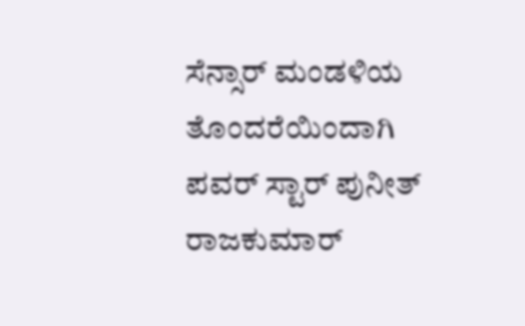ಸೆನ್ಸಾರ್ ಮಂಡಳಿಯ ತೊಂದರೆಯಿಂದಾಗಿ ಪವರ್ ಸ್ಟಾರ್ ಪುನೀತ್ ರಾಜಕುಮಾರ್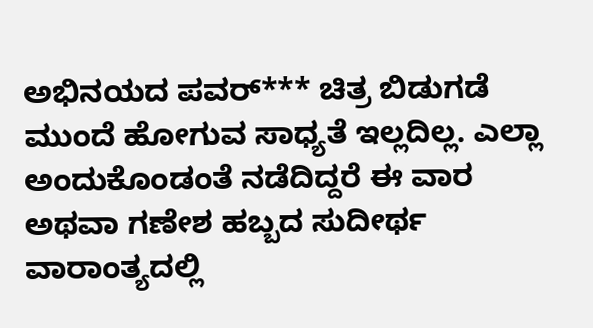ಅಭಿನಯದ ಪವರ್*** ಚಿತ್ರ ಬಿಡುಗಡೆ ಮುಂದೆ ಹೋಗುವ ಸಾಧ್ಯತೆ ಇಲ್ಲದಿಲ್ಲ. ಎಲ್ಲಾ ಅಂದುಕೊಂಡಂತೆ ನಡೆದಿದ್ದರೆ ಈ ವಾರ ಅಥವಾ ಗಣೇಶ ಹಬ್ಬದ ಸುದೀರ್ಥ ವಾರಾಂತ್ಯದಲ್ಲಿ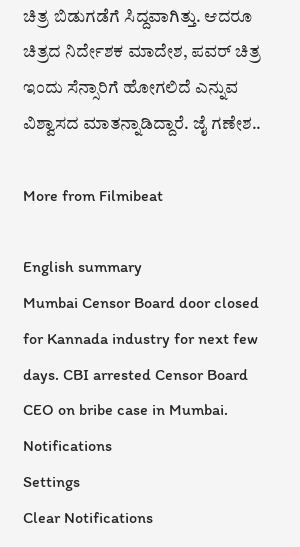ಚಿತ್ರ ಬಿಡುಗಡೆಗೆ ಸಿದ್ದವಾಗಿತ್ತು. ಆದರೂ ಚಿತ್ರದ ನಿರ್ದೇಶಕ ಮಾದೇಶ, ಪವರ್ ಚಿತ್ರ ಇಂದು ಸೆನ್ಸಾರಿಗೆ ಹೋಗಲಿದೆ ಎನ್ನುವ ವಿಶ್ವಾಸದ ಮಾತನ್ನಾಡಿದ್ದಾರೆ. ಜೈ ಗಣೇಶ..

More from Filmibeat

English summary
Mumbai Censor Board door closed for Kannada industry for next few days. CBI arrested Censor Board CEO on bribe case in Mumbai.
Notifications
Settings
Clear Notifications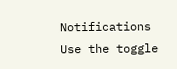Notifications
Use the toggle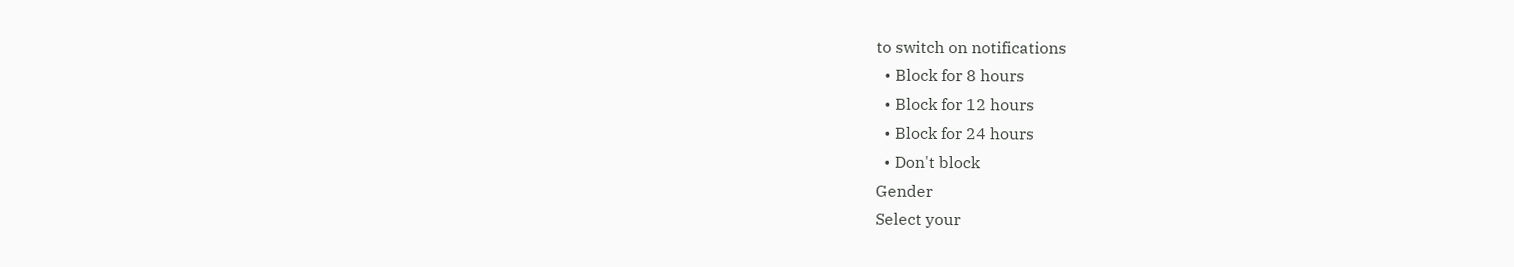to switch on notifications
  • Block for 8 hours
  • Block for 12 hours
  • Block for 24 hours
  • Don't block
Gender
Select your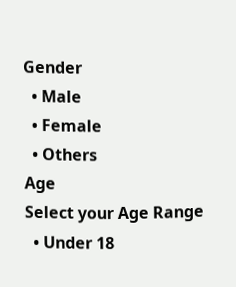Gender
  • Male
  • Female
  • Others
Age
Select your Age Range
  • Under 18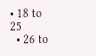• 18 to 25
  • 26 to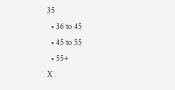35
  • 36 to 45
  • 45 to 55
  • 55+
X